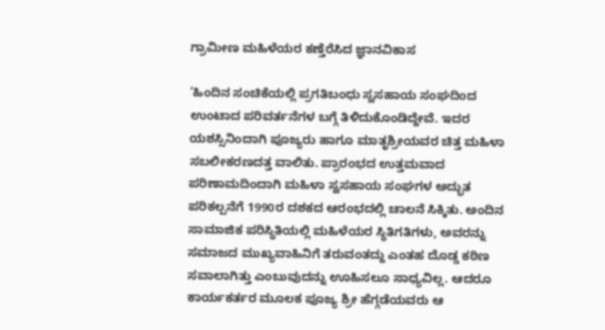ಗ್ರಾಮೀಣ ಮಹಿಳೆಯರ ಕಣ್ತೆರೆಸಿದ ಜ್ಞಾನವಿಕಾಸ

‘ಹಿಂದಿನ ಸಂಚಿಕೆಯಲ್ಲಿ ಪ್ರಗತಿಬಂಧು ಸ್ವಸಹಾಯ ಸಂಘದಿoದ ಉಂಟಾದ ಪರಿವರ್ತನೆಗಳ ಬಗ್ಗೆ ತಿಳಿದುಕೊಂಡಿದ್ದೇವೆ. ಇದರ ಯಶಸ್ಸಿನಿಂದಾಗಿ ಪೂಜ್ಯರು ಹಾಗೂ ಮಾತೃಶ್ರೀಯವರ ಚಿತ್ತ ಮಹಿಳಾ ಸಬಲೀಕರಣದತ್ತ ವಾಲಿತು. ಪ್ರಾರಂಭದ ಉತ್ತಮವಾದ ಪರಿಣಾಮದಿಂದಾಗಿ ಮಹಿಳಾ ಸ್ವಸಹಾಯ ಸಂಘಗಳ ಅದ್ಭುತ ಪರಿಕಲ್ಪನೆಗೆ 1990ರ ದಶಕದ ಆರಂಭದಲ್ಲಿ ಚಾಲನೆ ಸಿಕ್ಕಿತು. ಅಂದಿನ ಸಾಮಾಜಿಕ ಪರಿಸ್ಥಿತಿಯಲ್ಲಿ ಮಹಿಳೆಯರ ಸ್ಥಿತಿಗತಿಗಳು, ಅವರನ್ನು ಸಮಾಜದ ಮುಖ್ಯವಾಹಿನಿಗೆ ತರುವಂತದ್ದು ಎಂತಹ ದೊಡ್ಡ ಕಠಿಣ ಸವಾಲಾಗಿತ್ತು ಎಂಬುವುದನ್ನು ಊಹಿಸಲೂ ಸಾಧ್ಯವಿಲ್ಲ. ಆದರೂ ಕಾರ್ಯಕರ್ತರ ಮೂಲಕ ಪೂಜ್ಯ ಶ್ರೀ ಹೆಗ್ಗಡೆಯವರು ಆ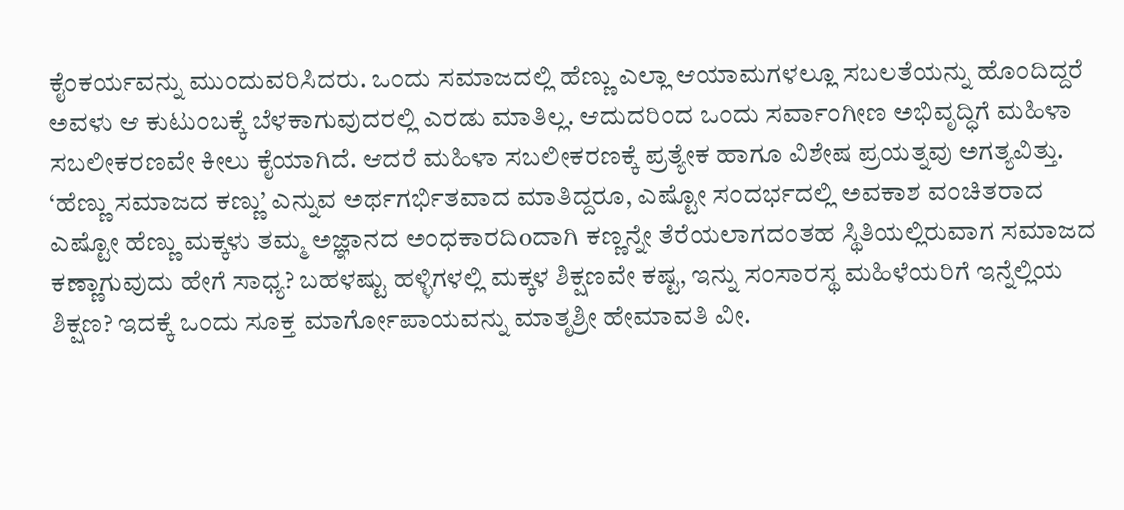ಕೈಂಕರ್ಯವನ್ನು ಮುಂದುವರಿಸಿದರು. ಒಂದು ಸಮಾಜದಲ್ಲಿ ಹೆಣ್ಣು ಎಲ್ಲಾ ಆಯಾಮಗಳಲ್ಲೂ ಸಬಲತೆಯನ್ನು ಹೊಂದಿದ್ದರೆ ಅವಳು ಆ ಕುಟುಂಬಕ್ಕೆ ಬೆಳಕಾಗುವುದರಲ್ಲಿ ಎರಡು ಮಾತಿಲ್ಲ. ಆದುದರಿಂದ ಒಂದು ಸರ್ವಾಂಗೀಣ ಅಭಿವೃದ್ಧಿಗೆ ಮಹಿಳಾ ಸಬಲೀಕರಣವೇ ಕೀಲು ಕೈಯಾಗಿದೆ. ಆದರೆ ಮಹಿಳಾ ಸಬಲೀಕರಣಕ್ಕೆ ಪ್ರತ್ಯೇಕ ಹಾಗೂ ವಿಶೇಷ ಪ್ರಯತ್ನವು ಅಗತ್ಯವಿತ್ತು. ‘ಹೆಣ್ಣು ಸಮಾಜದ ಕಣ್ಣು’ ಎನ್ನುವ ಅರ್ಥಗರ್ಭಿತವಾದ ಮಾತಿದ್ದರೂ, ಎಷ್ಟೋ ಸಂದರ್ಭದಲ್ಲಿ ಅವಕಾಶ ವಂಚಿತರಾದ ಎಷ್ಟೋ ಹೆಣ್ಣು ಮಕ್ಕಳು ತಮ್ಮ ಅಜ್ಞಾನದ ಅಂಧಕಾರದಿoದಾಗಿ ಕಣ್ಣನ್ನೇ ತೆರೆಯಲಾಗದಂತಹ ಸ್ಥಿತಿಯಲ್ಲಿರುವಾಗ ಸಮಾಜದ ಕಣ್ಣಾಗುವುದು ಹೇಗೆ ಸಾಧ್ಯ? ಬಹಳಷ್ಟು ಹಳ್ಳಿಗಳಲ್ಲಿ ಮಕ್ಕಳ ಶಿಕ್ಷಣವೇ ಕಷ್ಟ, ಇನ್ನು ಸಂಸಾರಸ್ಥ ಮಹಿಳೆಯರಿಗೆ ಇನ್ನೆಲ್ಲಿಯ ಶಿಕ್ಷಣ? ಇದಕ್ಕೆ ಒಂದು ಸೂಕ್ತ ಮಾರ್ಗೋಪಾಯವನ್ನು ಮಾತೃಶ್ರೀ ಹೇಮಾವತಿ ವೀ.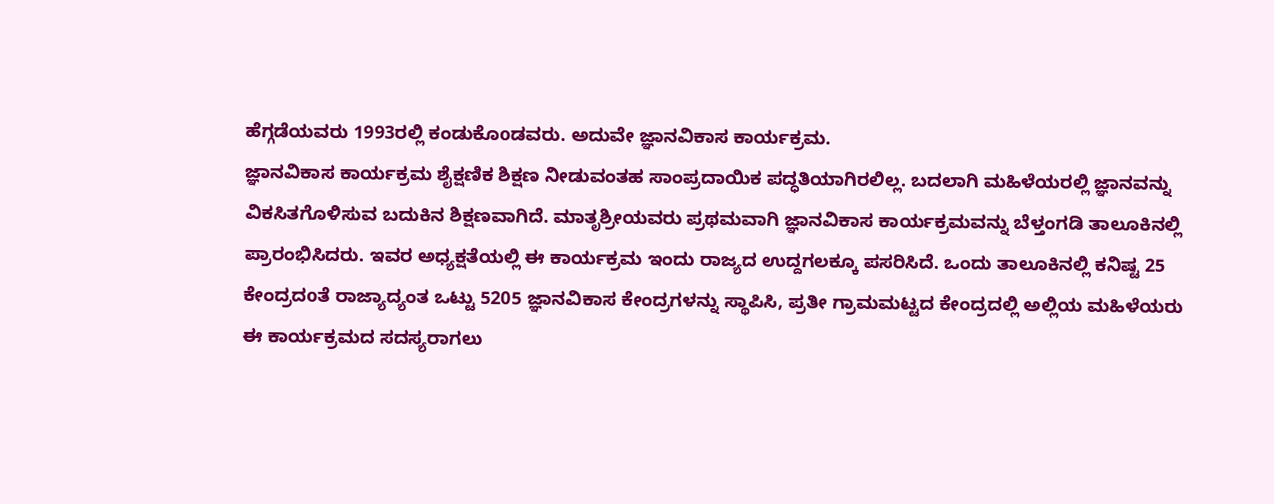ಹೆಗ್ಗಡೆಯವರು 1993ರಲ್ಲಿ ಕಂಡುಕೊoಡವರು. ಅದುವೇ ಜ್ಞಾನವಿಕಾಸ ಕಾರ್ಯಕ್ರಮ.
ಜ್ಞಾನವಿಕಾಸ ಕಾರ್ಯಕ್ರಮ ಶೈಕ್ಷಣಿಕ ಶಿಕ್ಷಣ ನೀಡುವಂತಹ ಸಾಂಪ್ರದಾಯಿಕ ಪದ್ಧತಿಯಾಗಿರಲಿಲ್ಲ. ಬದಲಾಗಿ ಮಹಿಳೆಯರಲ್ಲಿ ಜ್ಞಾನವನ್ನು ವಿಕಸಿತಗೊಳಿಸುವ ಬದುಕಿನ ಶಿಕ್ಷಣವಾಗಿದೆ. ಮಾತೃಶ್ರೀಯವರು ಪ್ರಥಮವಾಗಿ ಜ್ಞಾನವಿಕಾಸ ಕಾರ್ಯಕ್ರಮವನ್ನು ಬೆಳ್ತಂಗಡಿ ತಾಲೂಕಿನಲ್ಲಿ ಪ್ರಾರಂಭಿಸಿದರು. ಇವರ ಅಧ್ಯಕ್ಷತೆಯಲ್ಲಿ ಈ ಕಾರ್ಯಕ್ರಮ ಇಂದು ರಾಜ್ಯದ ಉದ್ದಗಲಕ್ಕೂ ಪಸರಿಸಿದೆ. ಒಂದು ತಾಲೂಕಿನಲ್ಲಿ ಕನಿಷ್ಟ 25 ಕೇಂದ್ರದoತೆ ರಾಜ್ಯಾದ್ಯಂತ ಒಟ್ಟು 5205 ಜ್ಞಾನವಿಕಾಸ ಕೇಂದ್ರಗಳನ್ನು ಸ್ಥಾಪಿಸಿ, ಪ್ರತೀ ಗ್ರಾಮಮಟ್ಟದ ಕೇಂದ್ರದಲ್ಲಿ ಅಲ್ಲಿಯ ಮಹಿಳೆಯರು ಈ ಕಾರ್ಯಕ್ರಮದ ಸದಸ್ಯರಾಗಲು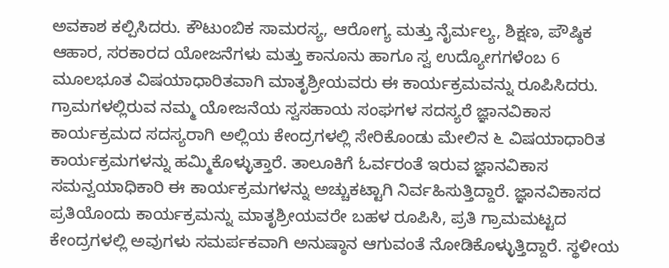ಅವಕಾಶ ಕಲ್ಪಿಸಿದರು. ಕೌಟುಂಬಿಕ ಸಾಮರಸ್ಯ, ಆರೋಗ್ಯ ಮತ್ತು ನೈರ್ಮಲ್ಯ, ಶಿಕ್ಷಣ, ಪೌಷ್ಠಿಕ ಆಹಾರ, ಸರಕಾರದ ಯೋಜನೆಗಳು ಮತ್ತು ಕಾನೂನು ಹಾಗೂ ಸ್ವ ಉದ್ಯೋಗಗಳೆಂಬ 6 ಮೂಲಭೂತ ವಿಷಯಾಧಾರಿತವಾಗಿ ಮಾತೃಶ್ರೀಯವರು ಈ ಕಾರ್ಯಕ್ರಮವನ್ನು ರೂಪಿಸಿದರು. ಗ್ರಾಮಗಳಲ್ಲಿರುವ ನಮ್ಮ ಯೋಜನೆಯ ಸ್ವಸಹಾಯ ಸಂಘಗಳ ಸದಸ್ಯರೆ ಜ್ಞಾನವಿಕಾಸ ಕಾರ್ಯಕ್ರಮದ ಸದಸ್ಯರಾಗಿ ಅಲ್ಲಿಯ ಕೇಂದ್ರಗಳಲ್ಲಿ ಸೇರಿಕೊಂಡು ಮೇಲಿನ ೬ ವಿಷಯಾಧಾರಿತ ಕಾರ್ಯಕ್ರಮಗಳನ್ನು ಹಮ್ಮಿಕೊಳ್ಳುತ್ತಾರೆ. ತಾಲೂಕಿಗೆ ಓರ್ವರಂತೆ ಇರುವ ಜ್ಞಾನವಿಕಾಸ ಸಮನ್ವಯಾಧಿಕಾರಿ ಈ ಕಾರ್ಯಕ್ರಮಗಳನ್ನು ಅಚ್ಚುಕಟ್ಟಾಗಿ ನಿರ್ವಹಿಸುತ್ತಿದ್ದಾರೆ. ಜ್ಞಾನವಿಕಾಸದ ಪ್ರತಿಯೊಂದು ಕಾರ್ಯಕ್ರಮನ್ನು ಮಾತೃಶ್ರೀಯವರೇ ಬಹಳ ರೂಪಿಸಿ, ಪ್ರತಿ ಗ್ರಾಮಮಟ್ಟದ ಕೇಂದ್ರಗಳಲ್ಲಿ ಅವುಗಳು ಸಮರ್ಪಕವಾಗಿ ಅನುಷ್ಠಾನ ಆಗುವಂತೆ ನೋಡಿಕೊಳ್ಳುತ್ತಿದ್ದಾರೆ. ಸ್ಥಳೀಯ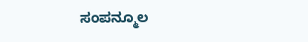ಸಂಪನ್ಮೂಲ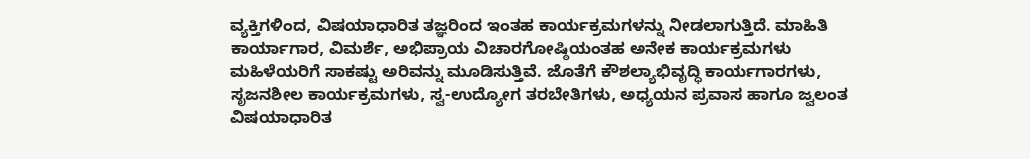ವ್ಯಕ್ತಿಗಳಿಂದ, ವಿಷಯಾಧಾರಿತ ತಜ್ಞರಿಂದ ಇಂತಹ ಕಾರ್ಯಕ್ರಮಗಳನ್ನು ನೀಡಲಾಗುತ್ತಿದೆ. ಮಾಹಿತಿ ಕಾರ್ಯಾಗಾರ, ವಿಮರ್ಶೆ, ಅಭಿಪ್ರಾಯ ವಿಚಾರಗೋಷ್ಠಿಯಂತಹ ಅನೇಕ ಕಾರ್ಯಕ್ರಮಗಳು ಮಹಿಳೆಯರಿಗೆ ಸಾಕಷ್ಟು ಅರಿವನ್ನು ಮೂಡಿಸುತ್ತಿವೆ. ಜೊತೆಗೆ ಕೌಶಲ್ಯಾಭಿವೃದ್ಧಿ ಕಾರ್ಯಗಾರಗಳು, ಸೃಜನಶೀಲ ಕಾರ್ಯಕ್ರಮಗಳು, ಸ್ವ-ಉದ್ಯೋಗ ತರಬೇತಿಗಳು, ಅಧ್ಯಯನ ಪ್ರವಾಸ ಹಾಗೂ ಜ್ವಲಂತ ವಿಷಯಾಧಾರಿತ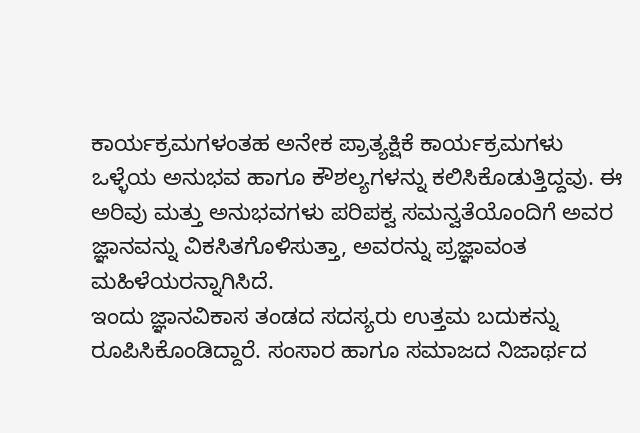ಕಾರ್ಯಕ್ರಮಗಳಂತಹ ಅನೇಕ ಪ್ರಾತ್ಯಕ್ಷಿಕೆ ಕಾರ್ಯಕ್ರಮಗಳು ಒಳ್ಳೆಯ ಅನುಭವ ಹಾಗೂ ಕೌಶಲ್ಯಗಳನ್ನು ಕಲಿಸಿಕೊಡುತ್ತಿದ್ದವು. ಈ ಅರಿವು ಮತ್ತು ಅನುಭವಗಳು ಪರಿಪಕ್ವ ಸಮನ್ವತೆಯೊಂದಿಗೆ ಅವರ ಜ್ಞಾನವನ್ನು ವಿಕಸಿತಗೊಳಿಸುತ್ತಾ, ಅವರನ್ನು ಪ್ರಜ್ಞಾವಂತ ಮಹಿಳೆಯರನ್ನಾಗಿಸಿದೆ.
ಇಂದು ಜ್ಞಾನವಿಕಾಸ ತಂಡದ ಸದಸ್ಯರು ಉತ್ತಮ ಬದುಕನ್ನು ರೂಪಿಸಿಕೊಂಡಿದ್ದಾರೆ. ಸಂಸಾರ ಹಾಗೂ ಸಮಾಜದ ನಿಜಾರ್ಥದ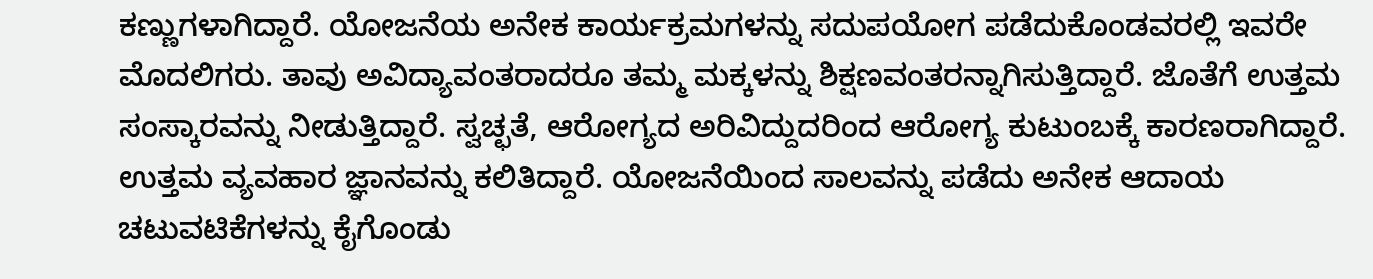ಕಣ್ಣುಗಳಾಗಿದ್ದಾರೆ. ಯೋಜನೆಯ ಅನೇಕ ಕಾರ್ಯಕ್ರಮಗಳನ್ನು ಸದುಪಯೋಗ ಪಡೆದುಕೊಂಡವರಲ್ಲಿ ಇವರೇ ಮೊದಲಿಗರು. ತಾವು ಅವಿದ್ಯಾವಂತರಾದರೂ ತಮ್ಮ ಮಕ್ಕಳನ್ನು ಶಿಕ್ಷಣವಂತರನ್ನಾಗಿಸುತ್ತಿದ್ದಾರೆ. ಜೊತೆಗೆ ಉತ್ತಮ ಸಂಸ್ಕಾರವನ್ನು ನೀಡುತ್ತಿದ್ದಾರೆ. ಸ್ವಚ್ಛತೆ, ಆರೋಗ್ಯದ ಅರಿವಿದ್ದುದರಿಂದ ಆರೋಗ್ಯ ಕುಟುಂಬಕ್ಕೆ ಕಾರಣರಾಗಿದ್ದಾರೆ. ಉತ್ತಮ ವ್ಯವಹಾರ ಜ್ಞಾನವನ್ನು ಕಲಿತಿದ್ದಾರೆ. ಯೋಜನೆಯಿಂದ ಸಾಲವನ್ನು ಪಡೆದು ಅನೇಕ ಆದಾಯ ಚಟುವಟಿಕೆಗಳನ್ನು ಕೈಗೊಂಡು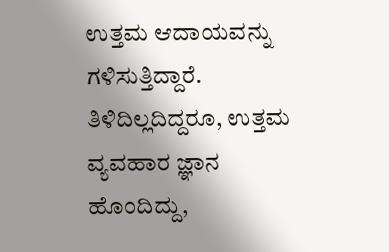ಉತ್ತಮ ಆದಾಯವನ್ನು ಗಳಿಸುತ್ತಿದ್ದಾರೆ. ತಿಳಿದಿಲ್ಲದಿದ್ದರೂ, ಉತ್ತಮ ವ್ಯವಹಾರ ಜ್ಞಾನ ಹೊಂದಿದ್ದು,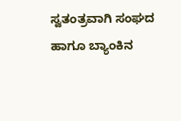ಸ್ವತಂತ್ರವಾಗಿ ಸಂಘದ ಹಾಗೂ ಬ್ಯಾಂಕಿನ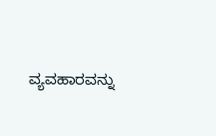ವ್ಯವಹಾರವನ್ನು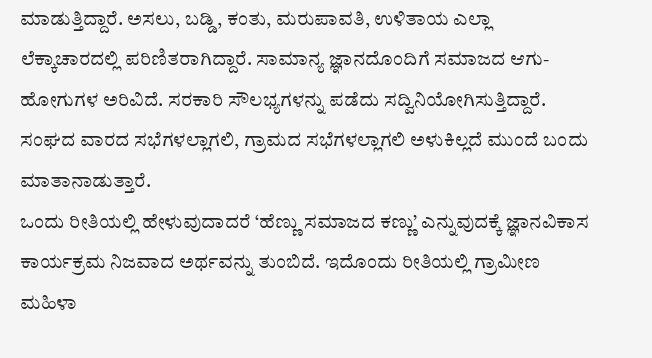ಮಾಡುತ್ತಿದ್ದಾರೆ. ಅಸಲು, ಬಡ್ಡಿ, ಕಂತು, ಮರುಪಾವತಿ, ಉಳಿತಾಯ ಎಲ್ಲಾ ಲೆಕ್ಕಾಚಾರದಲ್ಲಿ ಪರಿಣಿತರಾಗಿದ್ದಾರೆ. ಸಾಮಾನ್ಯ ಜ್ಞಾನದೊಂದಿಗೆ ಸಮಾಜದ ಆಗು-ಹೋಗುಗಳ ಅರಿವಿದೆ. ಸರಕಾರಿ ಸೌಲಭ್ಯಗಳನ್ನು ಪಡೆದು ಸದ್ವಿನಿಯೋಗಿಸುತ್ತಿದ್ದಾರೆ. ಸಂಘದ ವಾರದ ಸಭೆಗಳಲ್ಲಾಗಲಿ, ಗ್ರಾಮದ ಸಭೆಗಳಲ್ಲಾಗಲಿ ಅಳುಕಿಲ್ಲದೆ ಮುಂದೆ ಬಂದು ಮಾತಾನಾಡುತ್ತಾರೆ.
ಒಂದು ರೀತಿಯಲ್ಲಿ ಹೇಳುವುದಾದರೆ ‘ಹೆಣ್ಣು ಸಮಾಜದ ಕಣ್ಣು’ ಎನ್ನುವುದಕ್ಕೆ ಜ್ಞಾನವಿಕಾಸ ಕಾರ್ಯಕ್ರಮ ನಿಜವಾದ ಅರ್ಥವನ್ನು ತುಂಬಿದೆ. ಇದೊಂದು ರೀತಿಯಲ್ಲಿ ಗ್ರಾಮೀಣ ಮಹಿಳಾ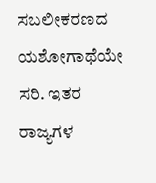ಸಬಲೀಕರಣದ ಯಶೋಗಾಥೆಯೇ ಸರಿ. ಇತರ ರಾಜ್ಯಗಳ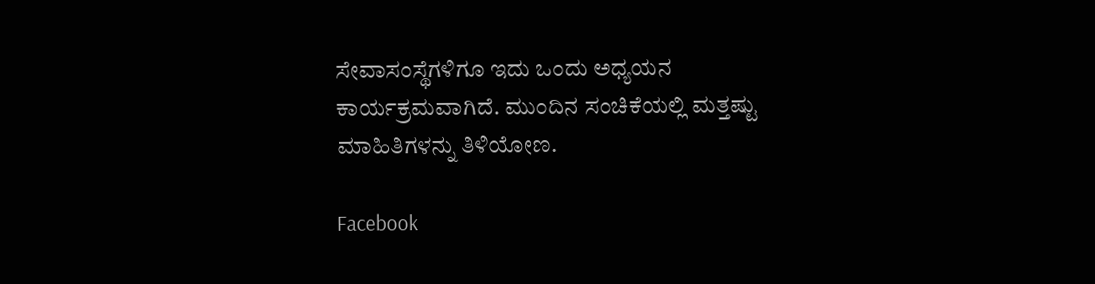ಸೇವಾಸಂಸ್ಥೆಗಳಿಗೂ ಇದು ಒಂದು ಅಧ್ಯಯನ ಕಾರ್ಯಕ್ರಮವಾಗಿದೆ. ಮುಂದಿನ ಸಂಚಿಕೆಯಲ್ಲಿ ಮತ್ತಷ್ಟು ಮಾಹಿತಿಗಳನ್ನು ತಿಳಿಯೋಣ.

Facebook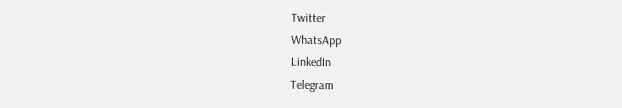Twitter
WhatsApp
LinkedIn
Telegram